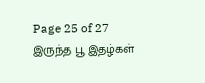Page 25 of 27
இருந்த பூ இதழ்கள்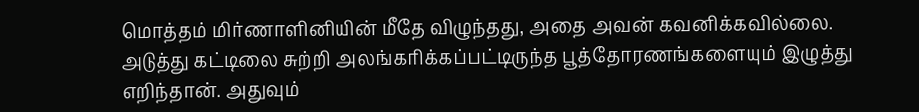மொத்தம் மிர்ணாளினியின் மீதே விழுந்தது, அதை அவன் கவனிக்கவில்லை. அடுத்து கட்டிலை சுற்றி அலங்கரிக்கப்பட்டிருந்த பூத்தோரணங்களையும் இழுத்து எறிந்தான். அதுவும்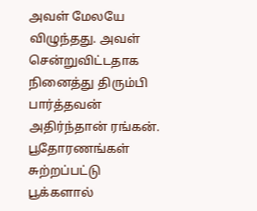அவள் மேலயே விழுந்தது. அவள் சென்றுவிட்டதாக நினைத்து திரும்பி பார்த்தவன் அதிர்ந்தான் ரங்கன்.
பூதோரணங்கள் சுற்றப்பட்டு பூக்களால்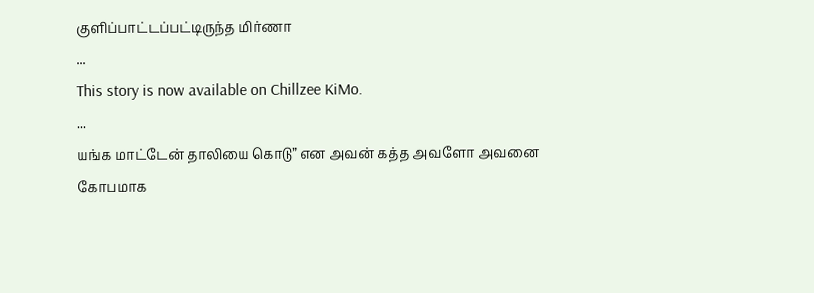குளிப்பாட்டப்பட்டிருந்த மிர்ணா
...
This story is now available on Chillzee KiMo.
...
யங்க மாட்டேன் தாலியை கொடு” என அவன் கத்த அவளோ அவனை கோபமாக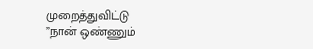முறைத்துவிட்டு
”நான் ஒண்ணும்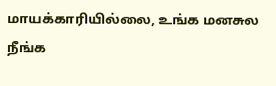மாயக்காரியில்லை, உங்க மனசுல நீங்க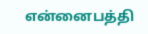என்னைபத்தி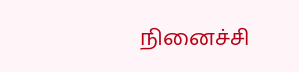நினைச்சி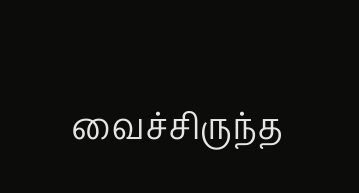வைச்சிருந்த